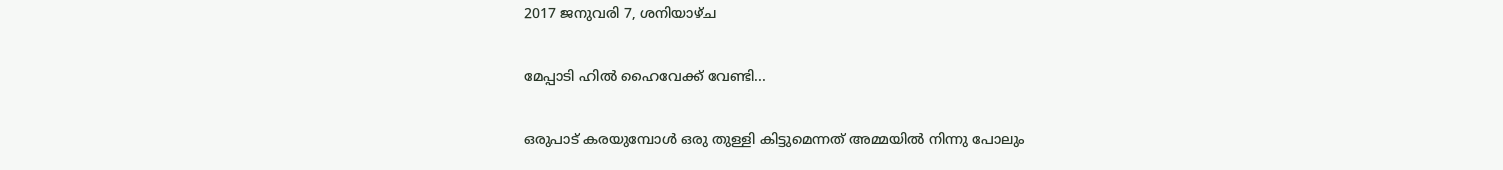2017 ജനുവരി 7, ശനിയാഴ്‌ച

മേപ്പാടി ഹിൽ ഹൈവേക്ക് വേണ്ടി...

ഒരുപാട് കരയുമ്പോൾ ഒരു തുള്ളി കിട്ടുമെന്നത് അമ്മയിൽ നിന്നു പോലും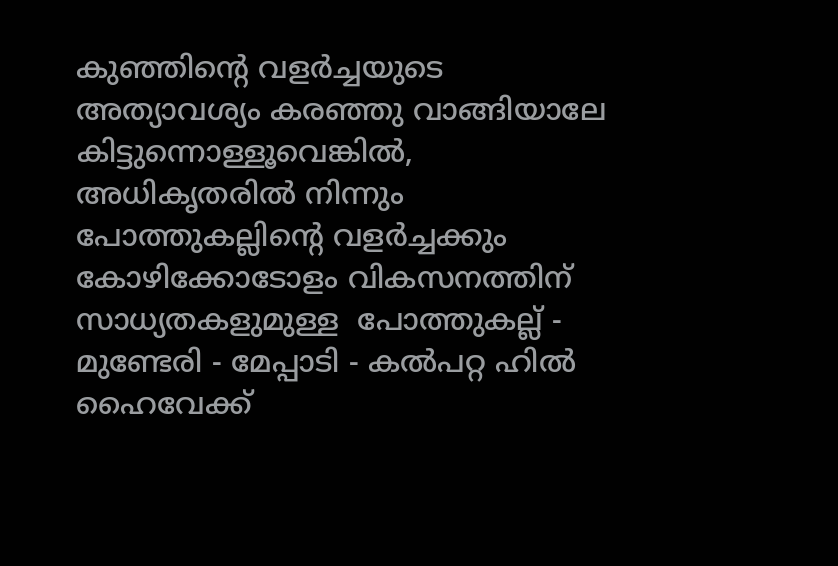കുഞ്ഞിന്റെ വളർച്ചയുടെ  അത്യാവശ്യം കരഞ്ഞു വാങ്ങിയാലേ കിട്ടുന്നൊള്ളൂവെങ്കിൽ, അധികൃതരിൽ നിന്നും പോത്തുകല്ലിന്റെ വളർച്ചക്കും കോഴിക്കോടോളം വികസനത്തിന് സാധ്യതകളുമുള്ള  പോത്തുകല്ല് - മുണ്ടേരി - മേപ്പാടി - കൽപറ്റ ഹിൽ ഹൈവേക്ക്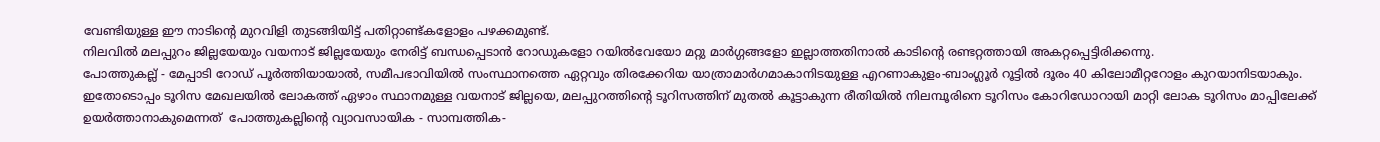വേണ്ടിയുള്ള ഈ നാടിന്റെ മുറവിളി തുടങ്ങിയിട്ട് പതിറ്റാണ്ട്കളോളം പഴക്കമുണ്ട്.
നിലവിൽ മലപ്പുറം ജില്ലയേയും വയനാട് ജില്ലയേയും നേരിട്ട് ബന്ധപ്പെടാൻ റോഡുകളോ റയിൽവേയോ മറ്റു മാർഗ്ഗങ്ങളോ ഇല്ലാത്തതിനാൽ കാടിന്റെ രണ്ടറ്റത്തായി അകറ്റപ്പെട്ടിരിക്കന്നു.
പോത്തുകല്ല് - മേപ്പാടി റോഡ് പൂര്‍ത്തിയായാല്‍, സമീപഭാവിയില്‍ സംസ്ഥാനത്തെ ഏറ്റവും തിരക്കേറിയ യാത്രാമാര്‍ഗമാകാനിടയുള്ള എറണാകുളം-ബാംഗ്ലൂര്‍ റൂട്ടില്‍ ദൂരം 40 കിലോമീറ്ററോളം കുറയാനിടയാകും.  ഇതോടൊപ്പം ടൂറിസ മേഖലയിൽ ലോകത്ത് ഏഴാം സ്ഥാനമുള്ള വയനാട് ജില്ലയെ, മലപ്പുറത്തിന്റെ ടൂറിസത്തിന് മുതൽ കൂട്ടാകുന്ന രീതിയിൽ നിലമ്പൂരിനെ ടൂറിസം കോറിഡോറായി മാറ്റി ലോക ടൂറിസം മാപ്പിലേക്ക് ഉയർത്താനാകുമെന്നത്  പോത്തുകല്ലിന്റെ വ്യാവസായിക - സാമ്പത്തിക-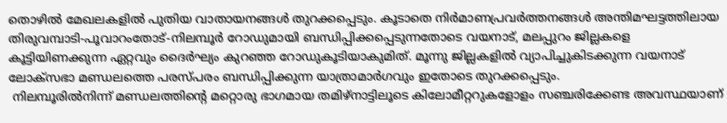തൊഴിൽ മേഖലകളിൽ പുതിയ വാതായനങ്ങൾ തുറക്കപ്പെടും. കൂടാതെ നിര്‍മാണപ്രവര്‍ത്തനങ്ങള്‍ അന്തിമഘട്ടത്തിലായ തിരുവമ്പാടി-പൂവാറംതോട്-നിലമ്പൂര്‍ റോഡുമായി ബന്ധിപ്പിക്കപ്പെടുന്നതോടെ വയനാട്, മലപ്പുറം ജില്ലകളെ കൂട്ടിയിണക്കുന്ന ഏറ്റവും ദൈര്‍ഘ്യം കുറഞ്ഞ റോഡുകൂടിയാകുമിത്. മൂന്നു ജില്ലകളില്‍ വ്യാപിച്ചുകിടക്കുന്ന വയനാട് ലോക്‌സഭാ മണ്ഡലത്തെ പരസ്പരം ബന്ധിപ്പിക്കുന്ന യാത്രാമാര്‍ഗവും ഇതോടെ തുറക്കപ്പെടും.
 നിലമ്പൂരില്‍നിന്ന് മണ്ഡലത്തിന്റെ മറ്റൊരു ഭാഗമായ തമിഴ്‌നാട്ടിലൂടെ കിലോമീറ്ററുകളോളം സഞ്ചരിക്കേണ്ട അവസ്ഥയാണ്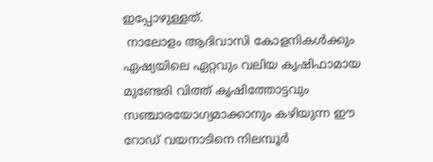ഇപ്പോഴുള്ളത്.
 നാലോളം ആദിവാസി കോളനികൾക്കും ഏഷ്യയിലെ ഏറ്റവും വലിയ കൃഷിഫാമായ മുണ്ടേരി വിത്ത് കൃഷിത്തോട്ടവും സഞ്ചാരയോഗ്യമാക്കാനും കഴിയുന്ന ഈ റോഡ് വയനാടിനെ നിലമ്പൂർ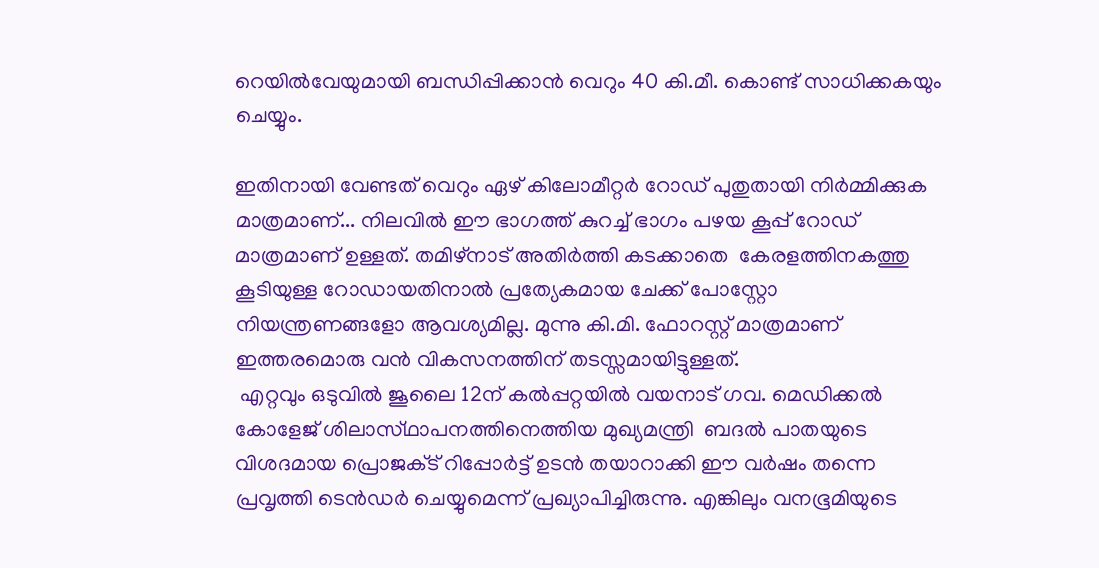റെയിൽവേയുമായി ബന്ധിപ്പിക്കാൻ വെറും 40 കി.മീ. കൊണ്ട് സാധിക്കകയും ചെയ്യും.

ഇതിനായി വേണ്ടത് വെറും ഏഴ് കിലോമീറ്റർ റോഡ് പുതുതായി നിർമ്മിക്കുക മാത്രമാണ്... നിലവിൽ ഈ ഭാഗത്ത് കുറച്ച് ഭാഗം പഴയ കൂപ്പ് റോഡ് മാത്രമാണ് ഉള്ളത്. തമിഴ്നാട് അതിർത്തി കടക്കാതെ  കേരളത്തിനകത്തു കൂടിയുള്ള റോഡായതിനാൽ പ്രത്യേകമായ ചേക്ക് പോസ്റ്റോ നിയന്ത്രണങ്ങളോ ആവശ്യമില്ല. മുന്നു കി.മി. ഫോറസ്റ്റ് മാത്രമാണ് ഇത്തരമൊരു വൻ വികസനത്തിന് തടസ്സമായിട്ടുള്ളത്.
 എറ്റവും ഒടുവില്‍ ജൂലൈ 12ന്‌ കല്‍പ്പറ്റയില്‍ വയനാട്‌ ഗവ. മെഡിക്കല്‍ കോളേജ്‌ ശിലാസ്‌ഥാപനത്തിനെത്തിയ മുഖ്യമന്ത്രി  ബദല്‍ പാതയുടെ വിശദമായ പ്രൊജക്‌ട് റിപ്പോര്‍ട്ട്‌ ഉടന്‍ തയാറാക്കി ഈ വര്‍ഷം തന്നെ പ്രവൃത്തി ടെന്‍ഡര്‍ ചെയ്യുമെന്ന്‌ പ്രഖ്യാപിച്ചിരുന്നു. എങ്കിലും വനഭൂമിയുടെ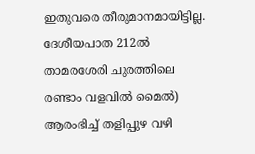ഇതുവരെ തീരുമാനമായിട്ടില്ല.
ദേശീയപാത 212ല്‍ താമരശേരി ചുരത്തിലെ രണ്ടാം വളവില്‍ മൈല്‍) ആരംഭിച്ച്‌ തളിപ്പുഴ വഴി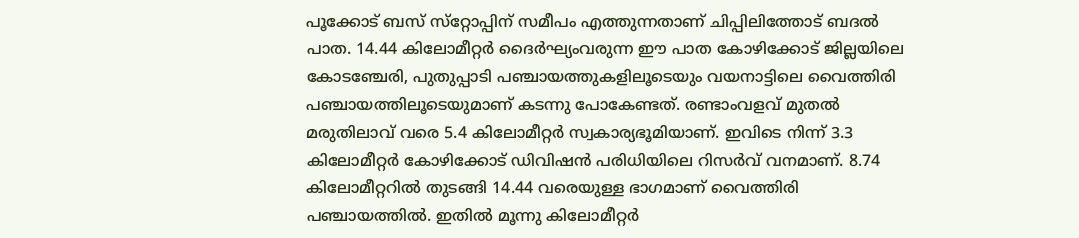പൂക്കോട്‌ ബസ്‌ സ്‌റ്റോപ്പിന്‌ സമീപം എത്തുന്നതാണ്‌ ചിപ്പിലിത്തോട്‌ ബദല്‍ പാത. 14.44 കിലോമീറ്റര്‍ ദൈര്‍ഘ്യംവരുന്ന ഈ പാത കോഴിക്കോട്‌ ജില്ലയിലെ കോടഞ്ചേരി, പുതുപ്പാടി പഞ്ചായത്തുകളിലൂടെയും വയനാട്ടിലെ വൈത്തിരി പഞ്ചായത്തിലൂടെയുമാണ്‌ കടന്നു പോകേണ്ടത്‌. രണ്ടാംവളവ്‌ മുതല്‍ മരുതിലാവ്‌ വരെ 5.4 കിലോമീറ്റര്‍ സ്വകാര്യഭൂമിയാണ്‌. ഇവിടെ നിന്ന്‌ 3.3 കിലോമീറ്റര്‍ കോഴിക്കോട്‌ ഡിവിഷന്‍ പരിധിയിലെ റിസര്‍വ്‌ വനമാണ്‌. 8.74 കിലോമീറ്ററില്‍ തുടങ്ങി 14.44 വരെയുള്ള ഭാഗമാണ്‌ വൈത്തിരി പഞ്ചായത്തില്‍. ഇതില്‍ മൂന്നു കിലോമീറ്റര്‍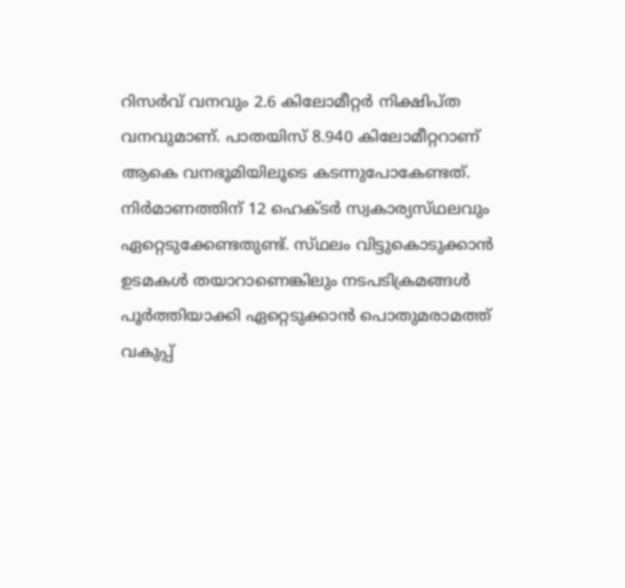റിസര്‍വ്‌ വനവും 2.6 കിലോമീറ്റര്‍ നിക്ഷിപ്‌ത വനവുമാണ്‌. പാതയിസ്‌ 8.940 കിലോമീറ്ററാണ്‌ ആകെ വനഭൂമിയിലൂടെ കടന്നുപോകേണ്ടത്‌. നിര്‍മാണത്തിന്‌ 12 ഹെക്‌ടര്‍ സ്വകാര്യസ്‌ഥലവും ഏറ്റെടുക്കേണ്ടതുണ്ട്‌. സ്‌ഥലം വിട്ടുകൊടുക്കാന്‍ ഉടമകള്‍ തയാറാണെങ്കിലും നടപടിക്രമങ്ങള്‍ പൂര്‍ത്തിയാക്കി ഏറ്റെടുക്കാന്‍ പൊതുമരാമത്ത്‌ വകുപ്പ്‌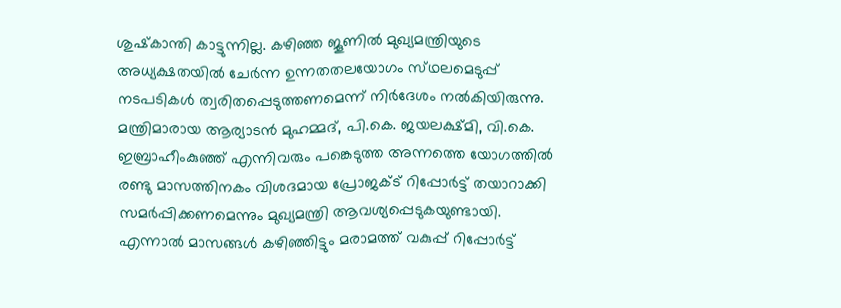ശുഷ്‌കാന്തി കാട്ടുന്നില്ല. കഴിഞ്ഞ ജൂണില്‍ മുഖ്യമന്ത്രിയുടെ അധ്യക്ഷതയില്‍ ചേര്‍ന്ന ഉന്നതതലയോഗം സ്‌ഥലമെടുപ്പ്‌ നടപടികള്‍ ത്വരിതപ്പെടുത്തണമെന്ന്‌ നിര്‍ദേശം നല്‍കിയിരുന്നു. മന്ത്രിമാരായ ആര്യാടന്‍ മുഹമ്മദ്‌, പി.കെ. ജയലക്ഷ്‌മി, വി.കെ. ഇബ്രാഹീംകുഞ്ഞ്‌ എന്നിവരും പങ്കെടുത്ത അന്നത്തെ യോഗത്തില്‍ രണ്ടു മാസത്തിനകം വിശദമായ പ്രോജക്‌ട് റിപ്പോര്‍ട്ട്‌ തയാറാക്കി സമര്‍പ്പിക്കണമെന്നും മുഖ്യമന്ത്രി ആവശ്യപ്പെടുകയുണ്ടായി. എന്നാല്‍ മാസങ്ങള്‍ കഴിഞ്ഞിട്ടും മരാമത്ത്‌ വകുപ്പ്‌ റിപ്പോര്‍ട്ട്‌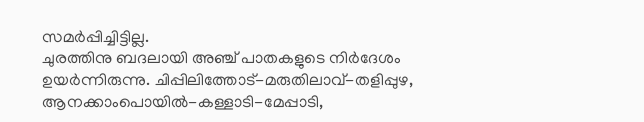സമര്‍പ്പിച്ചിട്ടില്ല.
ചുരത്തിനു ബദലായി അഞ്ച്‌ പാതകളുടെ നിര്‍ദേശം ഉയര്‍ന്നിരുന്നു. ചിപ്പിലിത്തോട്‌-മരുതിലാവ്‌-തളിപ്പുഴ, ആനക്കാംപൊയില്‍-കള്ളാടി-മേപ്പാടി,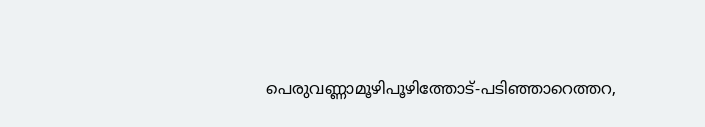പെരുവണ്ണാമൂഴിപൂഴിത്തോട്‌-പടിഞ്ഞാറെത്തറ,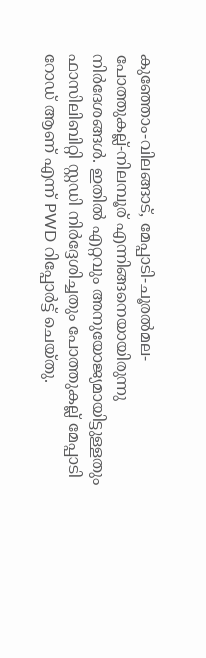കുഞ്ഞോം-വിലങ്ങാട്‌, മേപ്പാടി-ചൂരല്‍മല-പോത്തുകല്ല്‌-നിലമ്പൂര് എന്നിങ്ങനെയായിരുന്നു നിര്‍ദേശങ്ങള്‍. ഇതിൽ എറ്റവും അനുയോജ്യമായിട്ടുള്ളതും ഫാസിലിബിറ്റി സ്റ്റഡി നിർദ്ദേശിച്ചതും പോത്തുകല്ല് മേപ്പാടി റോഡ് ആണ് എന്ന് PWD റിപ്പോർട്ട് ചെയ്തു.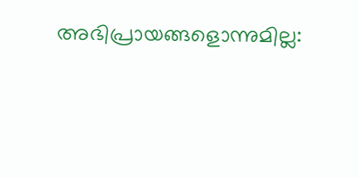അഭിപ്രായങ്ങളൊന്നുമില്ല: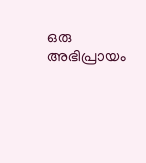ഒരു അഭിപ്രായം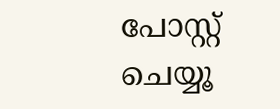പോസ്റ്റ് ചെയ്യൂ